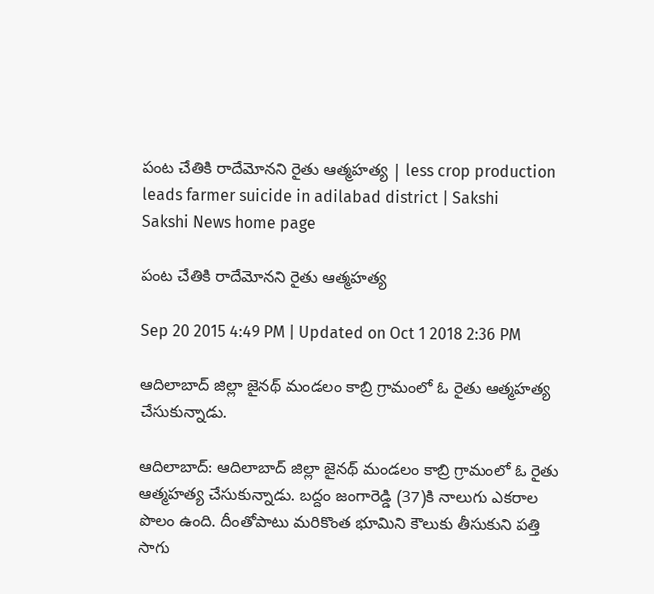పంట చేతికి రాదేమోనని రైతు ఆత్మహత్య | less crop production leads farmer suicide in adilabad district | Sakshi
Sakshi News home page

పంట చేతికి రాదేమోనని రైతు ఆత్మహత్య

Sep 20 2015 4:49 PM | Updated on Oct 1 2018 2:36 PM

ఆదిలాబాద్ జిల్లా జైనథ్ మండలం కాబ్రి గ్రామంలో ఓ రైతు ఆత్మహత్య చేసుకున్నాడు.

ఆదిలాబాద్: ఆదిలాబాద్ జిల్లా జైనథ్ మండలం కాబ్రి గ్రామంలో ఓ రైతు ఆత్మహత్య చేసుకున్నాడు. బద్దం జంగారెడ్డి (37)కి నాలుగు ఎకరాల పొలం ఉంది. దీంతోపాటు మరికొంత భూమిని కౌలుకు తీసుకుని పత్తి సాగు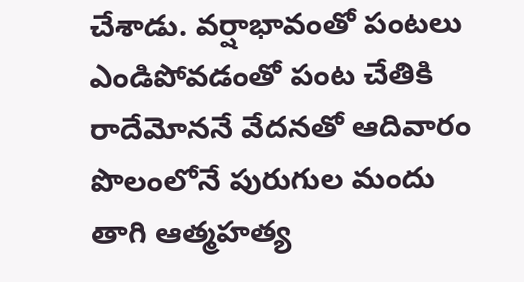చేశాడు. వర్షాభావంతో పంటలు ఎండిపోవడంతో పంట చేతికి రాదేమోననే వేదనతో ఆదివారం పొలంలోనే పురుగుల మందు తాగి ఆత్మహత్య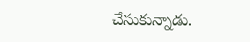చేసుకున్నాడు.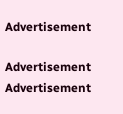Advertisement

Advertisement
Advertisement